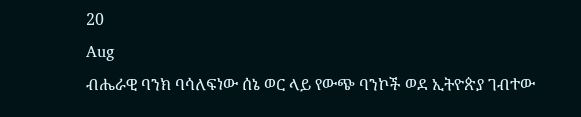20
Aug
ብሔራዊ ባንክ ባሳለፍነው ሰኔ ወር ላይ የውጭ ባንኮች ወደ ኢትዮጵያ ገብተው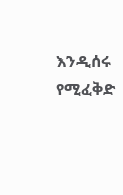እንዲሰሩ የሚፈቅድ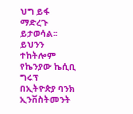ህግ ይፋ ማድረጉ ይታወሳል፡፡ ይህንን ተከትሎም የኬንያው ኬሲቢ ግሩፕ በኢትዮጵያ ባንክ ኢንቨስትመንት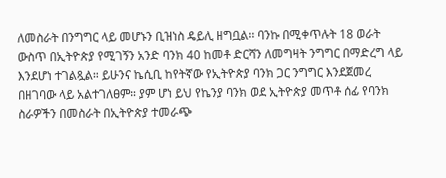ለመስራት በንግግር ላይ መሆኑን ቢዝነስ ዴይሊ ዘግቧል፡፡ ባንኩ በሚቀጥሉት 18 ወራት ውስጥ በኢትዮጵያ የሚገኝን አንድ ባንክ 40 ከመቶ ድርሻን ለመግዛት ንግግር በማድረግ ላይ እንደሆነ ተገልጿል። ይሁንና ኬሲቢ ከየትኛው የኢትዮጵያ ባንክ ጋር ንግግር እንደጀመረ በዘገባው ላይ አልተገለፀም። ያም ሆነ ይህ የኬንያ ባንክ ወደ ኢትዮጵያ መጥቶ ሰፊ የባንክ ስራዎችን በመስራት በኢትዮጵያ ተመራጭ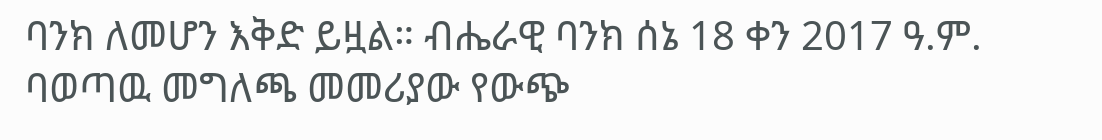ባንክ ለመሆን እቅድ ይዟል። ብሔራዊ ባንክ ሰኔ 18 ቀን 2017 ዓ.ም. ባወጣዉ መግለጫ መመሪያው የውጭ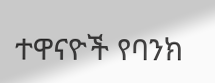ተዋናዮች የባንክ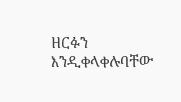ዘርፉን እንዲቀላቀሉባቸው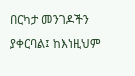በርካታ መንገዶችን ያቀርባል፤ ከእነዚህም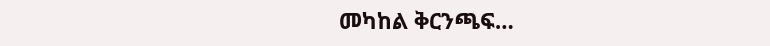መካከል ቅርንጫፍ…